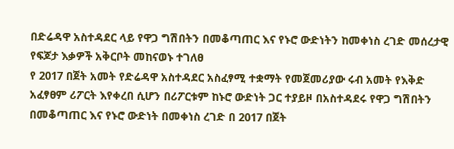በድሬዳዋ አስተዳደር ላይ የዋጋ ግሽበትን በመቆጣጠር እና የኑሮ ውድነትን ከመቀነስ ረገድ መሰረታዊ የፍጆታ እቃዎች አቅርቦት መከናወኑ ተገለፀ
የ 2017 በጀት አመት የድሬዳዋ አስተዳደር አስፈፃሚ ተቋማት የመጀመሪያው ሩብ አመት የእቅድ አፈፃፀም ሪፖርት እየቀረበ ሲሆን በሪፖርቱም ከኑሮ ውድነት ጋር ተያይዞ በአስተዳደሩ የዋጋ ግሽበትን በመቆጣጠር እና የኑሮ ውድነት በመቀነስ ረገድ በ 2017 በጀት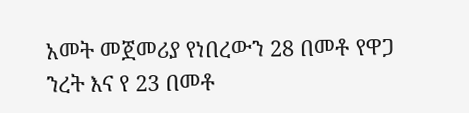አመት መጀመሪያ የነበረውን 28 በመቶ የዋጋ ንረት እና የ 23 በመቶ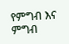የምግብ እና ምግብ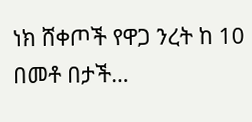ነክ ሸቀጦች የዋጋ ንረት ከ 10 በመቶ በታች…